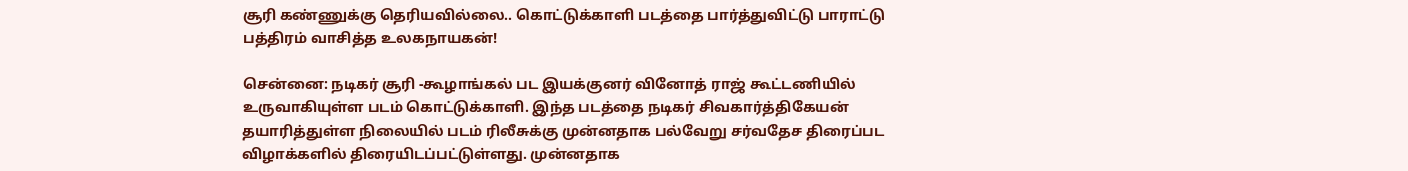சூரி கண்ணுக்கு தெரியவில்லை.. கொட்டுக்காளி படத்தை பார்த்துவிட்டு பாராட்டு பத்திரம் வாசித்த உலகநாயகன்!

சென்னை: நடிகர் சூரி -கூழாங்கல் பட இயக்குனர் வினோத் ராஜ் கூட்டணியில் உருவாகியுள்ள படம் கொட்டுக்காளி. இந்த படத்தை நடிகர் சிவகார்த்திகேயன் தயாரித்துள்ள நிலையில் படம் ரிலீசுக்கு முன்னதாக பல்வேறு சர்வதேச திரைப்பட விழாக்களில் திரையிடப்பட்டுள்ளது. முன்னதாக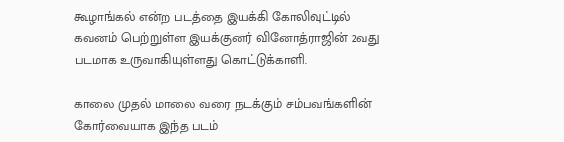கூழாங்கல் என்ற படத்தை இயக்கி கோலிவுட்டில் கவனம் பெற்றுள்ள இயக்குனர் வினோத்ராஜின் 2வது படமாக உருவாகியுள்ளது கொட்டுக்காளி.

காலை முதல் மாலை வரை நடக்கும் சம்பவங்களின் கோர்வையாக இந்த படம்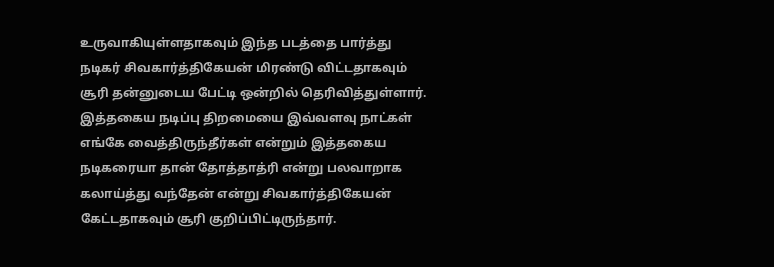உருவாகியுள்ளதாகவும் இந்த படத்தை பார்த்து நடிகர் சிவகார்த்திகேயன் மிரண்டு விட்டதாகவும் சூரி தன்னுடைய பேட்டி ஒன்றில் தெரிவித்துள்ளார். இத்தகைய நடிப்பு திறமையை இவ்வளவு நாட்கள் எங்கே வைத்திருந்தீர்கள் என்றும் இத்தகைய நடிகரையா தான் தோத்தாத்ரி என்று பலவாறாக கலாய்த்து வந்தேன் என்று சிவகார்த்திகேயன் கேட்டதாகவும் சூரி குறிப்பிட்டிருந்தார்.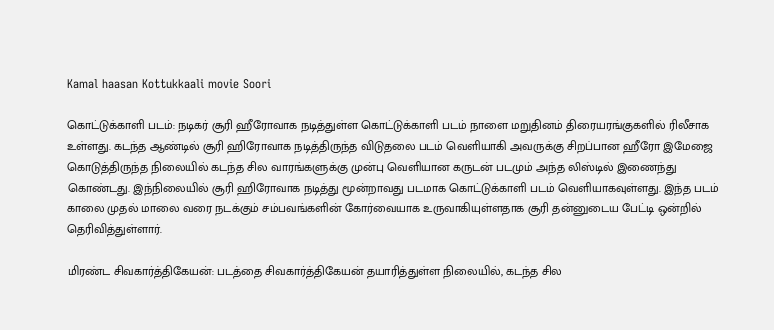Kamal haasan Kottukkaali movie Soori

கொட்டுக்காளி படம்: நடிகர் சூரி ஹீரோவாக நடித்துள்ள கொட்டுக்காளி படம் நாளை மறுதினம் திரையரங்குகளில் ரிலீசாக உள்ளது. கடந்த ஆண்டில் சூரி ஹிரோவாக நடித்திருந்த விடுதலை படம் வெளியாகி அவருக்கு சிறப்பான ஹீரோ இமேஜை கொடுத்திருந்த நிலையில் கடந்த சில வாரங்களுக்கு முன்பு வெளியான கருடன் படமும் அந்த லிஸ்டில் இணைந்து கொண்டது. இந்நிலையில் சூரி ஹிரோவாக நடித்து மூன்றாவது படமாக கொட்டுக்காளி படம் வெளியாகவுள்ளது. இந்த படம் காலை முதல் மாலை வரை நடக்கும் சம்பவங்களின் கோர்வையாக உருவாகியுள்ளதாக சூரி தன்னுடைய பேட்டி ஒன்றில் தெரிவித்துள்ளார்.

மிரண்ட சிவகார்த்திகேயன்: படத்தை சிவகார்த்திகேயன் தயாரித்துள்ள நிலையில், கடந்த சில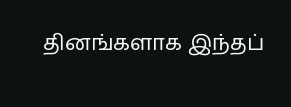தினங்களாக இந்தப்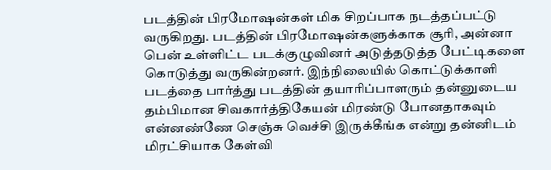படத்தின் பிரமோஷன்கள் மிக சிறப்பாக நடத்தப்பட்டு வருகிறது. படத்தின் பிரமோஷன்களுக்காக சூரி, அன்னா பென் உள்ளிட்ட படக்குழுவினர் அடுத்தடுத்த பேட்டிகளை கொடுத்து வருகின்றனர். இந்நிலையில் கொட்டுக்காளி படத்தை பார்த்து படத்தின் தயாரிப்பாளரும் தன்னுடைய தம்பிமான சிவகார்த்திகேயன் மிரண்டு போனதாகவும் என்னண்ணே செஞ்சு வெச்சி இருக்கீங்க என்று தன்னிடம் மிரட்சியாக கேள்வி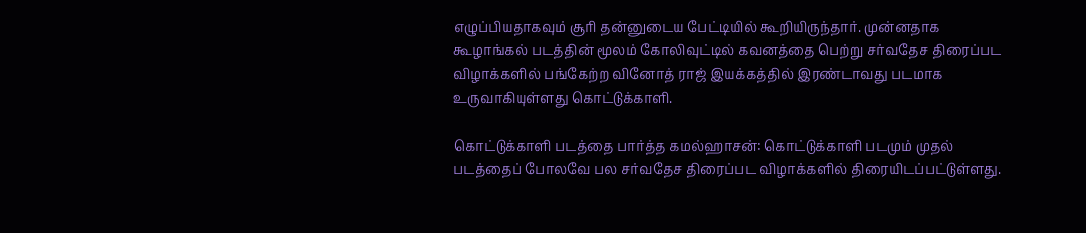எழுப்பியதாகவும் சூரி தன்னுடைய பேட்டியில் கூறியிருந்தார். முன்னதாக கூழாங்கல் படத்தின் மூலம் கோலிவுட்டில் கவனத்தை பெற்று சர்வதேச திரைப்பட விழாக்களில் பங்கேற்ற வினோத் ராஜ் இயக்கத்தில் இரண்டாவது படமாக உருவாகியுள்ளது கொட்டுக்காளி.

கொட்டுக்காளி படத்தை பார்த்த கமல்ஹாசன்: கொட்டுக்காளி படமும் முதல் படத்தைப் போலவே பல சர்வதேச திரைப்பட விழாக்களில் திரையிடப்பட்டுள்ளது.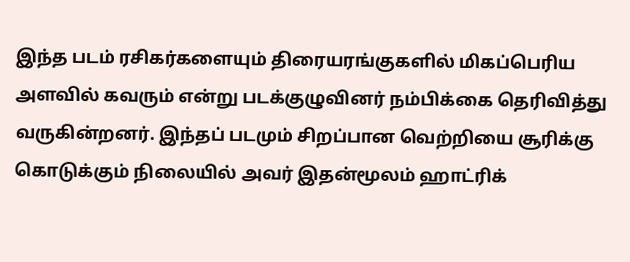இந்த படம் ரசிகர்களையும் திரையரங்குகளில் மிகப்பெரிய அளவில் கவரும் என்று படக்குழுவினர் நம்பிக்கை தெரிவித்து வருகின்றனர். இந்தப் படமும் சிறப்பான வெற்றியை சூரிக்கு கொடுக்கும் நிலையில் அவர் இதன்மூலம் ஹாட்ரிக்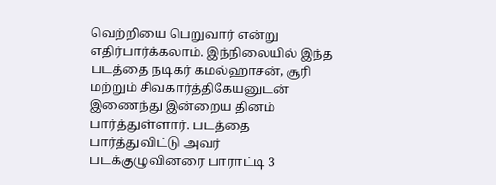வெற்றியை பெறுவார் என்று எதிர்பார்க்கலாம். இந்நிலையில் இந்த படத்தை நடிகர் கமல்ஹாசன், சூரி மற்றும் சிவகார்த்திகேயனுடன் இணைந்து இன்றைய தினம் பார்த்துள்ளார். படத்தை பார்த்துவிட்டு அவர் படக்குழுவினரை பாராட்டி 3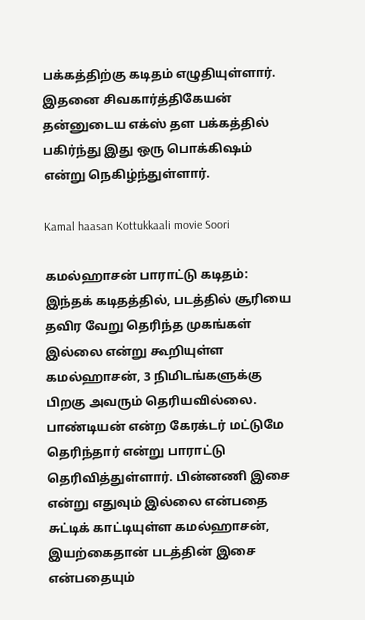பக்கத்திற்கு கடிதம் எழுதியுள்ளார். இதனை சிவகார்த்திகேயன் தன்னுடைய எக்ஸ் தள பக்கத்தில் பகிர்ந்து இது ஒரு பொக்கிஷம் என்று நெகிழ்ந்துள்ளார்.

Kamal haasan Kottukkaali movie Soori

கமல்ஹாசன் பாராட்டு கடிதம்: இந்தக் கடிதத்தில், படத்தில் சூரியை தவிர வேறு தெரிந்த முகங்கள் இல்லை என்று கூறியுள்ள கமல்ஹாசன், 3 நிமிடங்களுக்கு பிறகு அவரும் தெரியவில்லை. பாண்டியன் என்ற கேரக்டர் மட்டுமே தெரிந்தார் என்று பாராட்டு தெரிவித்துள்ளார். பின்னணி இசை என்று எதுவும் இல்லை என்பதை சுட்டிக் காட்டியுள்ள கமல்ஹாசன், இயற்கைதான் படத்தின் இசை என்பதையும்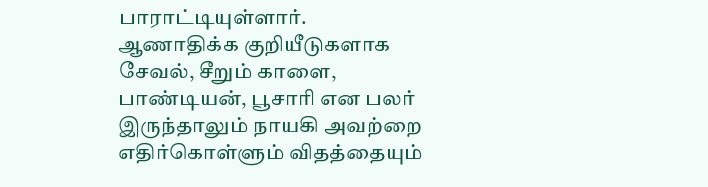பாராட்டியுள்ளார். ஆணாதிக்க குறியீடுகளாக சேவல், சீறும் காளை, பாண்டியன், பூசாரி என பலர் இருந்தாலும் நாயகி அவற்றை எதிர்கொள்ளும் விதத்தையும்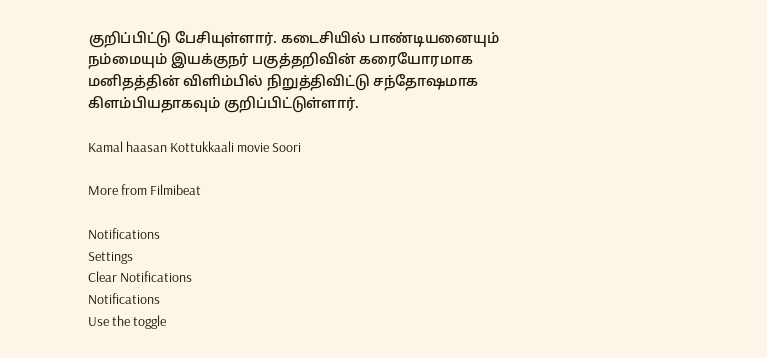குறிப்பிட்டு பேசியுள்ளார். கடைசியில் பாண்டியனையும் நம்மையும் இயக்குநர் பகுத்தறிவின் கரையோரமாக மனிதத்தின் விளிம்பில் நிறுத்திவிட்டு சந்தோஷமாக கிளம்பியதாகவும் குறிப்பிட்டுள்ளார்.

Kamal haasan Kottukkaali movie Soori

More from Filmibeat

Notifications
Settings
Clear Notifications
Notifications
Use the toggle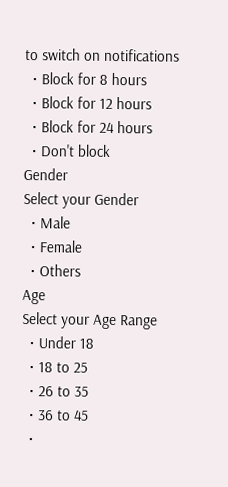to switch on notifications
  • Block for 8 hours
  • Block for 12 hours
  • Block for 24 hours
  • Don't block
Gender
Select your Gender
  • Male
  • Female
  • Others
Age
Select your Age Range
  • Under 18
  • 18 to 25
  • 26 to 35
  • 36 to 45
  •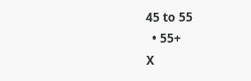45 to 55
  • 55+
X